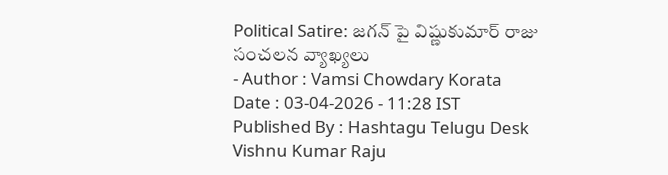Political Satire: జగన్ పై విష్ణుకుమార్ రాజు సంచలన వ్యాఖ్యలు
- Author : Vamsi Chowdary Korata
Date : 03-04-2026 - 11:28 IST
Published By : Hashtagu Telugu Desk
Vishnu Kumar Raju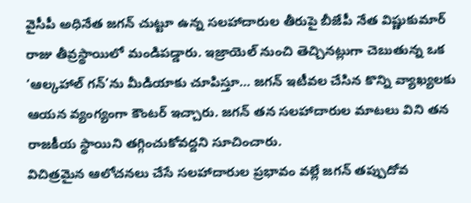వైసీపీ అధినేత జగన్ చుట్టూ ఉన్న సలహాదారుల తీరుపై బీజేపీ నేత విష్ణుకుమార్ రాజు తీవ్రస్థాయిలో మండిపడ్డారు. ఇజ్రాయెల్ నుంచి తెచ్చినట్లుగా చెబుతున్న ఒక ‘ఆల్కహాల్ గన్’ను మీడియాకు చూపిస్తూ… జగన్ ఇటీవల చేసిన కొన్ని వ్యాఖ్యలకు ఆయన వ్యంగ్యంగా కౌంటర్ ఇచ్చారు. జగన్ తన సలహాదారుల మాటలు విని తన రాజకీయ స్థాయిని తగ్గించుకోవద్దని సూచించారు.
విచిత్రమైన ఆలోచనలు చేసే సలహాదారుల ప్రభావం వల్లే జగన్ తప్పుదోవ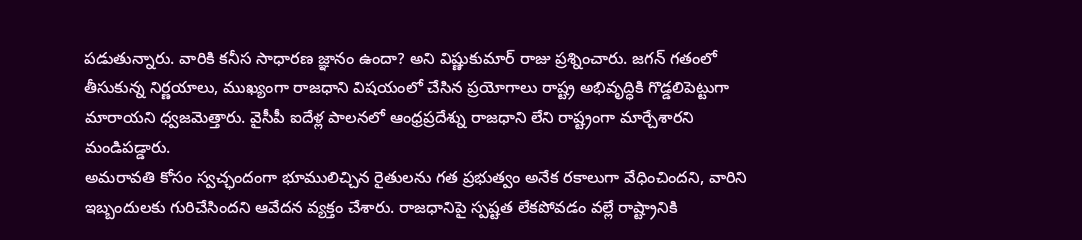పడుతున్నారు. వారికి కనీస సాధారణ జ్ఞానం ఉందా? అని విష్ణుకుమార్ రాజు ప్రశ్నించారు. జగన్ గతంలో తీసుకున్న నిర్ణయాలు, ముఖ్యంగా రాజధాని విషయంలో చేసిన ప్రయోగాలు రాష్ట్ర అభివృద్ధికి గొడ్డలిపెట్టుగా మారాయని ధ్వజమెత్తారు. వైసీపీ ఐదేళ్ల పాలనలో ఆంధ్రప్రదేశ్ను రాజధాని లేని రాష్ట్రంగా మార్చేశారని మండిపడ్డారు.
అమరావతి కోసం స్వచ్ఛందంగా భూములిచ్చిన రైతులను గత ప్రభుత్వం అనేక రకాలుగా వేధించిందని, వారిని ఇబ్బందులకు గురిచేసిందని ఆవేదన వ్యక్తం చేశారు. రాజధానిపై స్పష్టత లేకపోవడం వల్లే రాష్ట్రానికి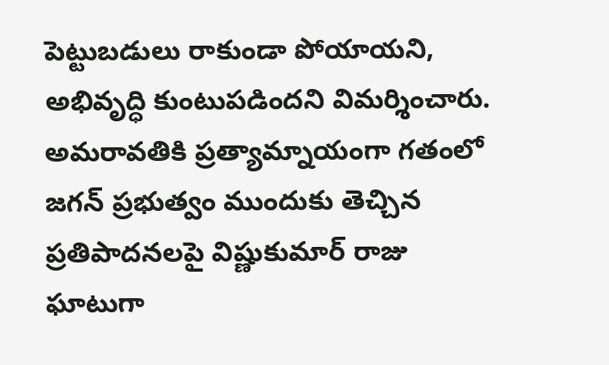పెట్టుబడులు రాకుండా పోయాయని, అభివృద్ధి కుంటుపడిందని విమర్శించారు.
అమరావతికి ప్రత్యామ్నాయంగా గతంలో జగన్ ప్రభుత్వం ముందుకు తెచ్చిన ప్రతిపాదనలపై విష్ణుకుమార్ రాజు ఘాటుగా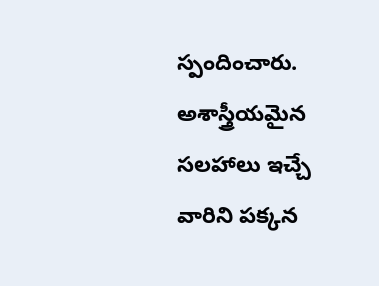స్పందించారు. అశాస్త్రీయమైన సలహాలు ఇచ్చే వారిని పక్కన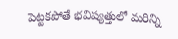పెట్టకపోతే భవిష్యత్తులో మరిన్ని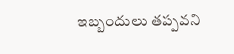ఇబ్బందులు తప్పవని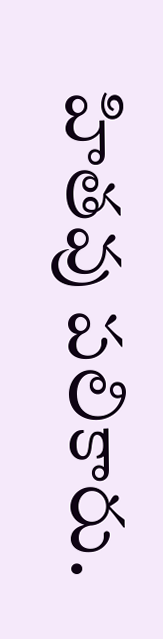హితవు పలికారు.